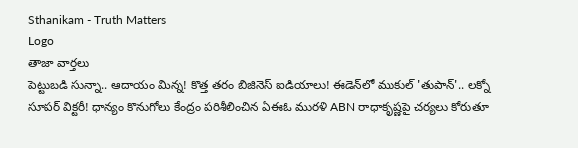Sthanikam - Truth Matters
Logo
తాజా వార్తలు
పెట్టుబడి సున్నా.. ఆదాయం మిన్న! కొత్త తరం బిజినెస్ ఐడియాలు! ఈడెన్‌లో ముకుల్ 'తుపాన్'.. లక్నో సూపర్ విక్టరీ! ధాన్యం కొనుగోలు కేంద్రం పరిశీలించిన ఏఈఓ మురళి ABN రాధాకృష్ణపై చర్యలు కోరుతూ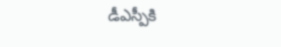డీఎస్పీకి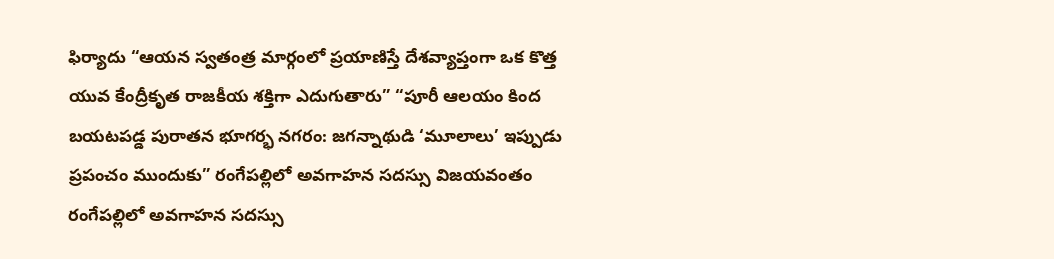ఫిర్యాదు “ఆయన స్వతంత్ర మార్గంలో ప్రయాణిస్తే దేశవ్యాప్తంగా ఒక కొత్త యువ కేంద్రీకృత రాజకీయ శక్తిగా ఎదుగుతారు” “పూరీ ఆలయం కింద బయటపడ్డ పురాతన భూగర్భ నగరం: జగన్నాథుడి ‘మూలాలు’ ఇప్పుడు ప్రపంచం ముందుకు” రంగేపల్లిలో అవగాహన సదస్సు విజయవంతం రంగేపల్లిలో అవగాహన సదస్సు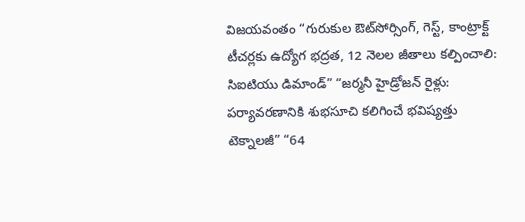విజయవంతం “గురుకుల ఔట్‌సోర్సింగ్, గెస్ట్, కాంట్రాక్ట్ టీచర్లకు ఉద్యోగ భద్రత, 12 నెలల జీతాలు కల్పించాలి: సిఐటియు డిమాండ్” “జర్మనీ హైడ్రోజన్ రైళ్లు: పర్యావరణానికి శుభసూచి కలిగించే భవిష్యత్తు టెక్నాలజీ” “64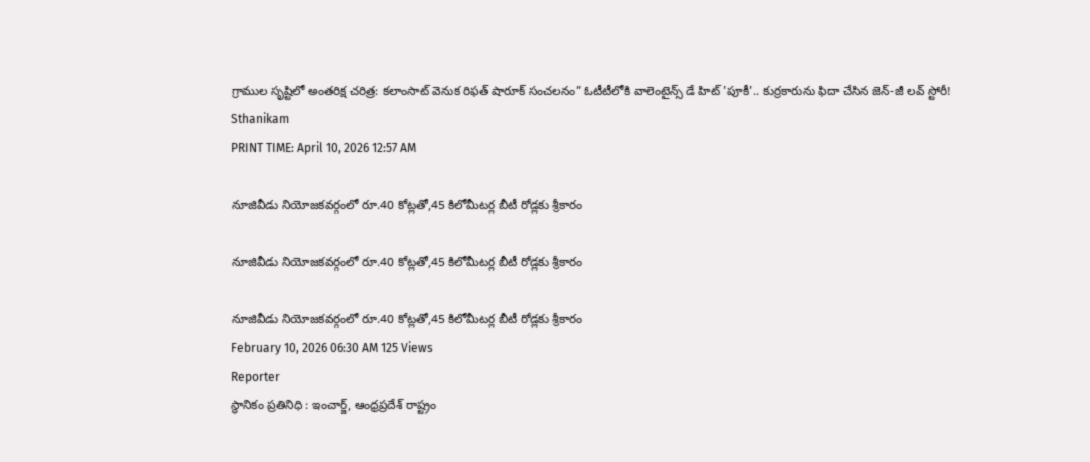గ్రాముల సృష్టిలో అంతరిక్ష చరిత్ర: కలాంసాట్ వెనుక రిఫత్ షారూక్ సంచలనం” ఓటీటీలోకి వాలెంటైన్స్ డే హిట్ 'పూకీ'.. కుర్రకారును ఫిదా చేసిన జెన్-జీ లవ్ స్టోరీ!
Sthanikam
PRINT TIME: April 10, 2026 12:57 AM

నూజివీడు నియోజకవర్గంలో రూ.40 కోట్లతో,45 కిలోమీటర్ల బీటీ రోడ్లకు శ్రీకారం

నూజివీడు నియోజకవర్గంలో రూ.40 కోట్లతో,45 కిలోమీటర్ల బీటీ రోడ్లకు శ్రీకారం

నూజివీడు నియోజకవర్గంలో రూ.40 కోట్లతో,45 కిలోమీటర్ల బీటీ రోడ్లకు శ్రీకారం
February 10, 2026 06:30 AM 125 Views
Reporter
స్థానికం ప్రతినిధి : ఇంచార్జ్, ఆంధ్రప్రదేశ్ రాష్ట్రం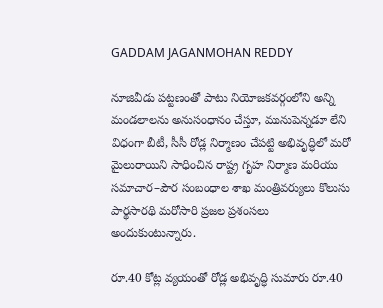GADDAM JAGANMOHAN REDDY

నూజివీడు పట్టణంతో పాటు నియోజకవర్గంలోని అన్ని మండలాలను అనుసంధానం చేస్తూ, మునుపెన్నడూ లేని విధంగా బీటీ, సీసీ రోడ్ల నిర్మాణం చేపట్టి అభివృద్ధిలో మరో మైలురాయిని సాధించిన రాష్ట్ర గృహ నిర్మాణ మరియు సమాచార–పౌర సంబంధాల శాఖ మంత్రివర్యులు కొలుసు పార్థసారథి మరోసారి ప్రజల ప్రశంసలు అందుకుంటున్నారు.

రూ.40 కోట్ల వ్యయంతో రోడ్ల అభివృద్ధి సుమారు రూ.40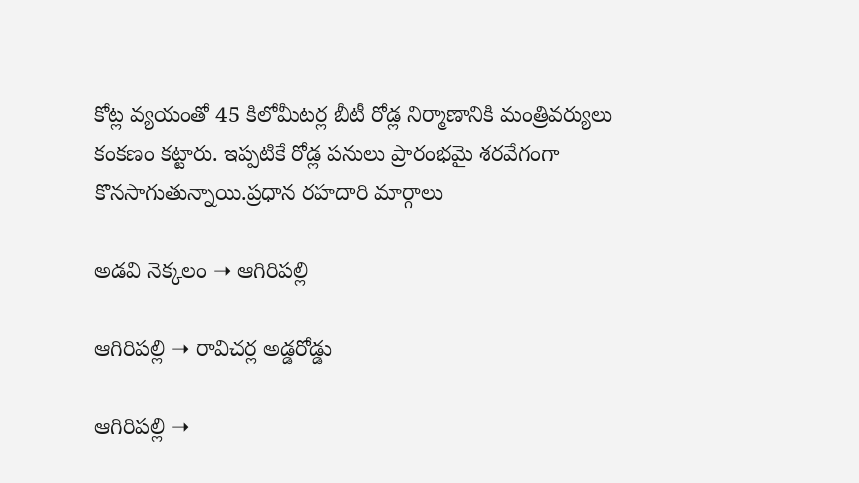కోట్ల వ్యయంతో 45 కిలోమీటర్ల బీటీ రోడ్ల నిర్మాణానికి మంత్రివర్యులు కంకణం కట్టారు. ఇప్పటికే రోడ్ల పనులు ప్రారంభమై శరవేగంగా కొనసాగుతున్నాయి.ప్రధాన రహదారి మార్గాలు

అడవి నెక్కలం ➝ ఆగిరిపల్లి

ఆగిరిపల్లి ➝ రావిచర్ల అడ్డరోడ్డు

ఆగిరిపల్లి ➝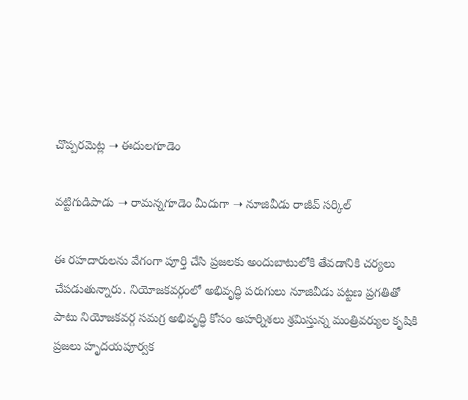చొప్పరమెట్ల ➝ ఈదులగూడెం

వట్టిగుడిపాడు ➝ రామన్నగూడెం మీదుగా ➝ నూజివీడు రాజీవ్ సర్కిల్

ఈ రహదారులను వేగంగా పూర్తి చేసి ప్రజలకు అందుబాటులోకి తేవడానికి చర్యలు చేపడుతున్నారు. నియోజకవర్గంలో అభివృద్ధి పరుగులు నూజివీడు పట్టణ ప్రగతితో పాటు నియోజకవర్గ సమగ్ర అభివృద్ధి కోసం అహర్నిశలు శ్రమిస్తున్న మంత్రివర్యుల కృషికి ప్రజలు హృదయపూర్వక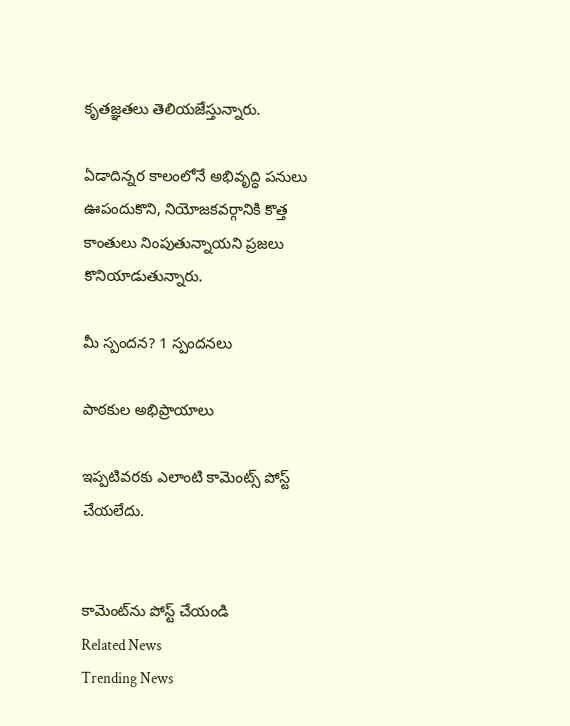కృతజ్ఞతలు తెలియజేస్తున్నారు.

ఏడాదిన్నర కాలంలోనే అభివృద్ధి పనులు ఊపందుకొని, నియోజకవర్గానికి కొత్త కాంతులు నింపుతున్నాయని ప్రజలు కొనియాడుతున్నారు.

మీ స్పందన? 1 స్పందనలు

పాఠకుల అభిప్రాయాలు

ఇప్పటివరకు ఎలాంటి కామెంట్స్ పోస్ట్ చేయలేదు.


కామెంట్‌ను పోస్ట్ చేయండి
Related News
Trending News